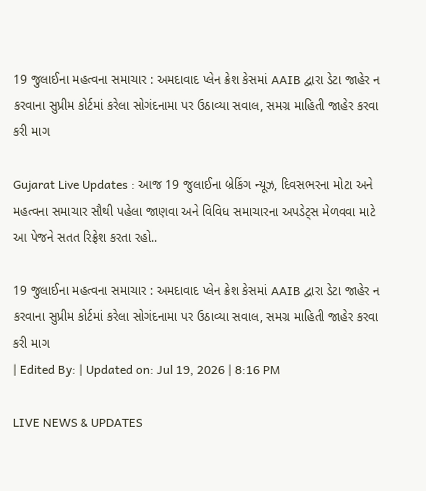19 જુલાઈના મહત્વના સમાચાર : અમદાવાદ પ્લેન ક્રેશ કેસમાં AAIB દ્વારા ડેટા જાહેર ન કરવાના સુપ્રીમ કોર્ટમાં કરેલા સોગંદનામા પર ઉઠાવ્યા સવાલ, સમગ્ર માહિતી જાહેર કરવા કરી માગ

Gujarat Live Updates : આજ 19 જુલાઈના બ્રેકિંગ ન્યૂઝ, દિવસભરના મોટા અને મહત્વના સમાચાર સૌથી પહેલા જાણવા અને વિવિધ સમાચારના અપડેટ્સ મેળવવા માટે આ પેજને સતત રિફ્રેશ કરતા રહો..

19 જુલાઈના મહત્વના સમાચાર : અમદાવાદ પ્લેન ક્રેશ કેસમાં AAIB દ્વારા ડેટા જાહેર ન કરવાના સુપ્રીમ કોર્ટમાં કરેલા સોગંદનામા પર ઉઠાવ્યા સવાલ, સમગ્ર માહિતી જાહેર કરવા કરી માગ
| Edited By: | Updated on: Jul 19, 2026 | 8:16 PM

LIVE NEWS & UPDATES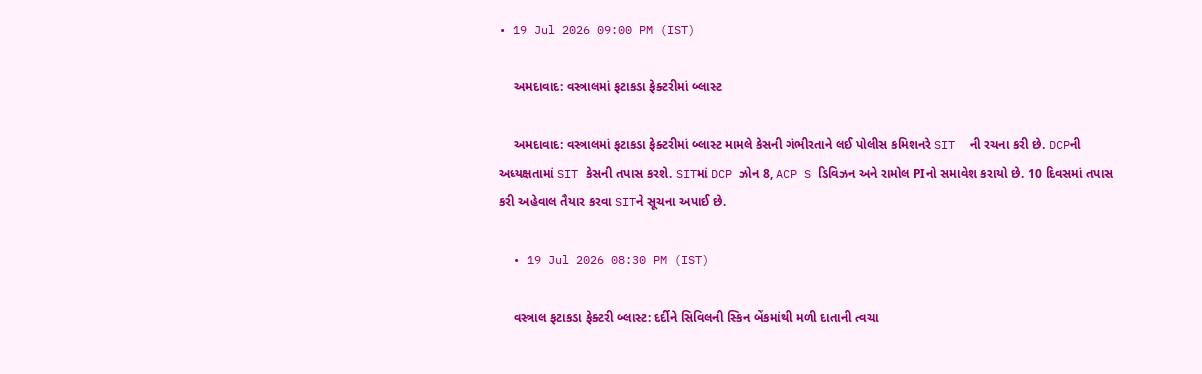• 19 Jul 2026 09:00 PM (IST)

    અમદાવાદ: વસ્ત્રાલમાં ફટાકડા ફેક્ટરીમાં બ્લાસ્ટ

    અમદાવાદ: વસ્ત્રાલમાં ફટાકડા ફેક્ટરીમાં બ્લાસ્ટ મામલે કેસની ગંભીરતાને લઈ પોલીસ કમિશનરે SIT  ની રચના કરી છે. DCPની અધ્યક્ષતામાં SIT કેસની તપાસ કરશે. SITમાં DCP ઝોન 8, ACP S ડિવિઝન અને રામોલ PIનો સમાવેશ કરાયો છે. 10 દિવસમાં તપાસ કરી અહેવાલ તૈયાર કરવા SITને સૂચના અપાઈ છે.

  • 19 Jul 2026 08:30 PM (IST)

    વસ્ત્રાલ ફટાકડા ફેક્ટરી બ્લાસ્ટ: દર્દીને સિવિલની સ્કિન બેંકમાંથી મળી દાતાની ત્વચા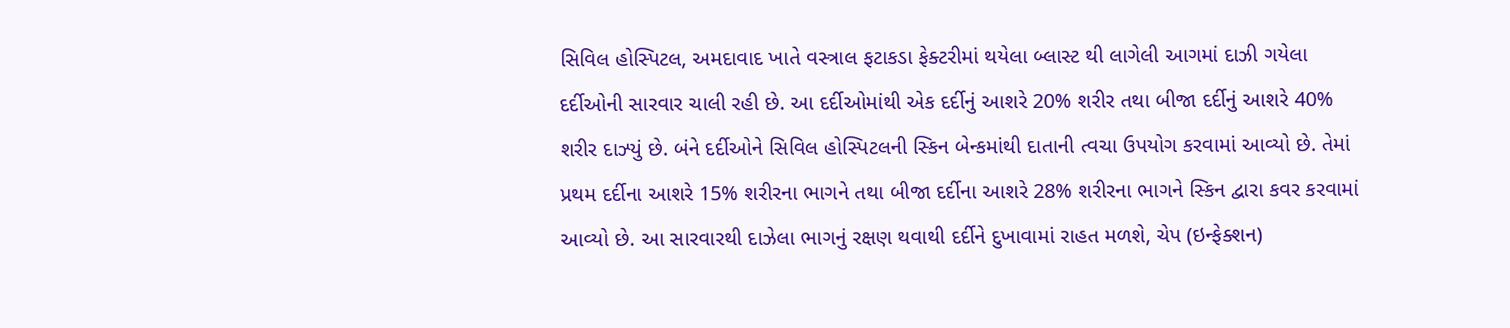સિવિલ હોસ્પિટલ, અમદાવાદ ખાતે વસ્ત્રાલ ફટાકડા ફેક્ટરીમાં થયેલા બ્લાસ્ટ થી લાગેલી આગમાં દાઝી ગયેલા દર્દીઓની સારવાર ચાલી રહી છે. આ દર્દીઓમાંથી એક દર્દીનું આશરે 20% શરીર તથા બીજા દર્દીનું આશરે 40% શરીર દાઝ્યું છે. બંને દર્દીઓને સિવિલ હોસ્પિટલની સ્કિન બેન્કમાંથી દાતાની ત્વચા ઉપયોગ કરવામાં આવ્યો છે. તેમાં પ્રથમ દર્દીના આશરે 15% શરીરના ભાગને તથા બીજા દર્દીના આશરે 28% શરીરના ભાગને સ્કિન દ્વારા કવર કરવામાં આવ્યો છે. આ સારવારથી દાઝેલા ભાગનું રક્ષણ થવાથી દર્દીને દુખાવામાં રાહત મળશે, ચેપ (ઇન્ફેક્શન)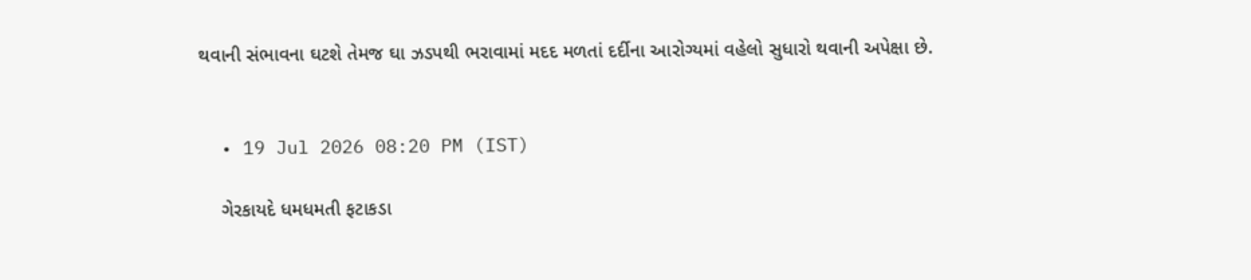થવાની સંભાવના ઘટશે તેમજ ઘા ઝડપથી ભરાવામાં મદદ મળતાં દર્દીના આરોગ્યમાં વહેલો સુધારો થવાની અપેક્ષા છે.


  • 19 Jul 2026 08:20 PM (IST)

    ગેરકાયદે ધમધમતી ફટાકડા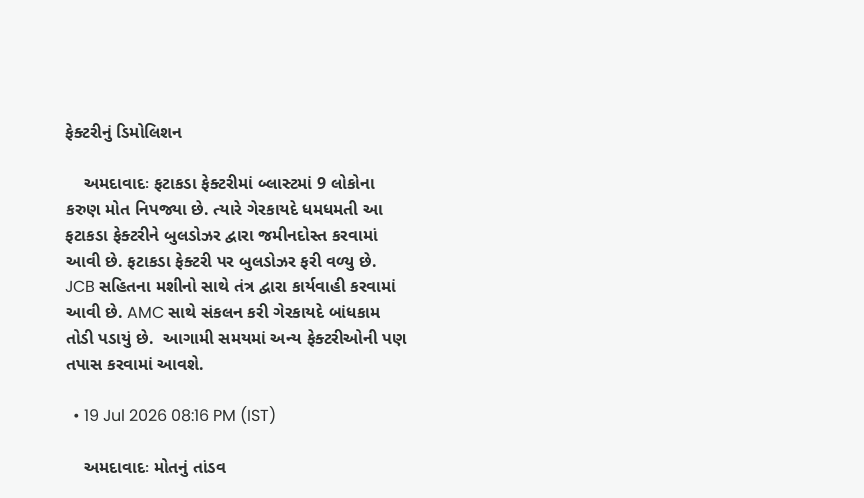ફેક્ટરીનું ડિમોલિશન

    અમદાવાદઃ ફટાકડા ફેક્ટરીમાં બ્લાસ્ટમાં 9 લોકોના કરુણ મોત નિપજ્યા છે. ત્યારે ગેરકાયદે ધમધમતી આ ફટાકડા ફેક્ટરીને બુલડોઝર દ્વારા જમીનદોસ્ત કરવામાં આવી છે. ફટાકડા ફેક્ટરી પર બુલડોઝર ફરી વળ્યુ છે. JCB સહિતના મશીનો સાથે તંત્ર દ્વારા કાર્યવાહી કરવામાં આવી છે. AMC સાથે સંકલન કરી ગેરકાયદે બાંધકામ તોડી પડાયું છે.  આગામી સમયમાં અન્ય ફેક્ટરીઓની પણ તપાસ કરવામાં આવશે.

  • 19 Jul 2026 08:16 PM (IST)

    અમદાવાદઃ મોતનું તાંડવ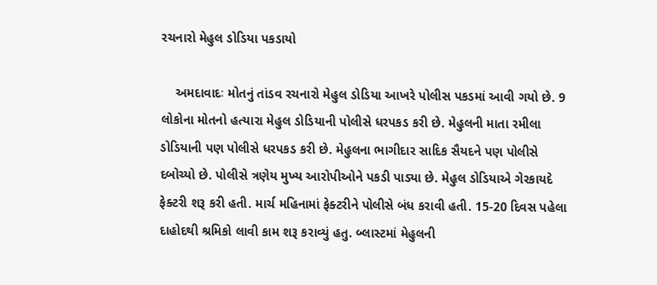રચનારો મેહુલ ડોડિયા પકડાયો

    અમદાવાદઃ મોતનું તાંડવ રચનારો મેહુલ ડોડિયા આખરે પોલીસ પકડમાં આવી ગયો છે. 9 લોકોના મોતનો હત્યારા મેહુલ ડોડિયાની પોલીસે ધરપકડ કરી છે. મેહુલની માતા રમીલા ડોડિયાની પણ પોલીસે ધરપકડ કરી છે. મેહુલના ભાગીદાર સાદિક સૈયદને પણ પોલીસે દબોચ્યો છે. પોલીસે ત્રણેય મુખ્ય આરોપીઓને પકડી પાડ્યા છે. મેહુલ ડોડિયાએ ગેરકાયદે ફેક્ટરી શરૂ કરી હતી. માર્ચ મહિનામાં ફેક્ટરીને પોલીસે બંધ કરાવી હતી. 15-20 દિવસ પહેલા દાહોદથી શ્રમિકો લાવી કામ શરૂ કરાવ્યું હતુ. બ્લાસ્ટમાં મેહુલની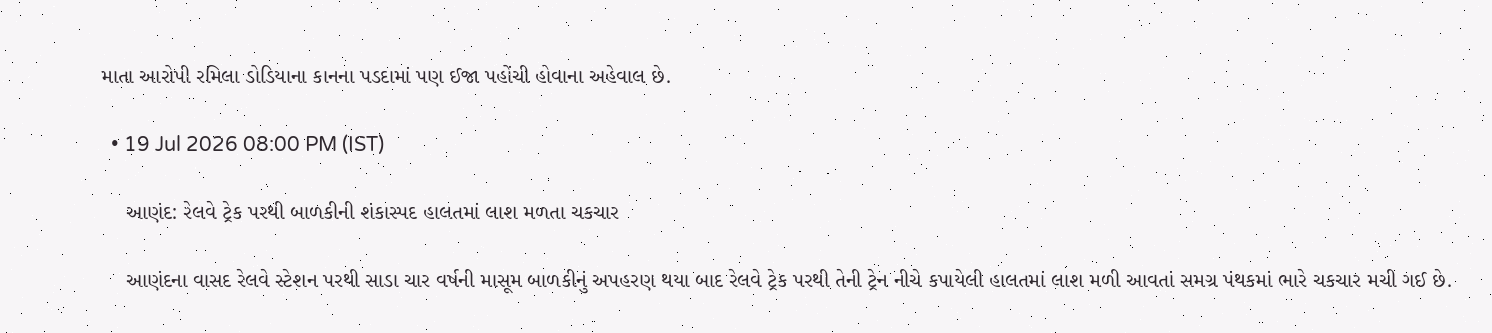માતા આરોપી રમિલા ડોડિયાના કાનના પડદામાં પણ ઈજા પહોંચી હોવાના અહેવાલ છે.

  • 19 Jul 2026 08:00 PM (IST)

    આણંદ: રેલવે ટ્રેક પરથી બાળકીની શંકાસ્પદ હાલતમાં લાશ મળતા ચકચાર

    આણંદના વાસદ રેલવે સ્ટેશન પરથી સાડા ચાર વર્ષની માસૂમ બાળકીનું અપહરણ થયા બાદ રેલવે ટ્રેક પરથી તેની ટ્રેન નીચે કપાયેલી હાલતમાં લાશ મળી આવતાં સમગ્ર પંથકમાં ભારે ચકચાર મચી ગઈ છે.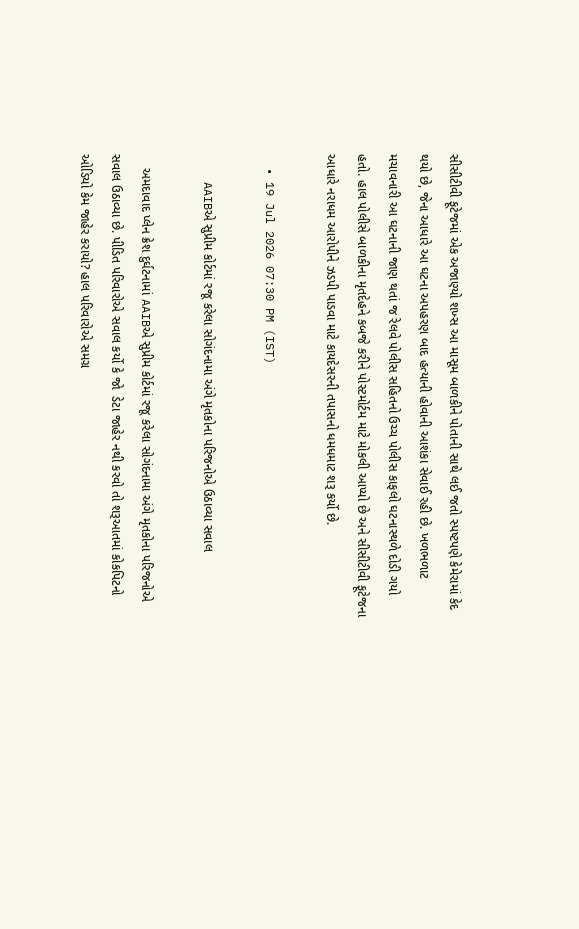સીસીટીવી ફૂટેજમાં એક અજાણ્યો શખ્સ આ માસૂમ બાળકીને પોતાની સાથે લઈ જતો સ્પષ્ટપણે કેમેરામાં કેદ થયો છે, જેના આધારે આ ઘટના અપહરણ બાદ હત્યાની હોવાની આશંકા સેવાઈ રહી છે. ખળભળાટ મચાવનારી આ ઘટનાની જાણ થતાં જ રેલવે પોલીસ સહિતનો ઉચ્ચ પોલીસ કાફલો ઘટનાસ્થળે દોડી ગયો હતો. હાલ પોલીસે બાળકીના મૃતદેહને કબજે કરીને પોસ્ટમોર્ટમ માટે મોકલી આપ્યો છે અને સીસીટીવી ફૂટેજના આધારે નરાધમ આરોપીને ઝડપી પાડવા માટે કાયદેસરની તપાસનો ધમધમાટ શરૂ કર્યો છે.

  • 19 Jul 2026 07:30 PM (IST)

    AAIBએ સુપ્રીમ કોર્ટમાં રજૂ કરેલા સોગંદનામા અંગે મૃતકોના પરિજનોએ ઉઠાવ્યા સવાલ

    અમદાવાદ પ્લેન ક્રેશ દુર્ઘટનામાં AAIBએ સુપ્રીમ કોર્ટમાં રજૂ કરેલા સોગંદનામા અંગે મૃતકોના પરિજનોએ સવાલ ઉઠાવ્યા છે. પીડિત પરિવારોએ સવાલ કર્યો કે જો  ડેટા જાહેર નથી કરવો તો શરૂઆતમાં કોકપિટનો ઓડિયો કેમ જાહેર કરાયો? હાલ પરિવારોએ સમગ્ર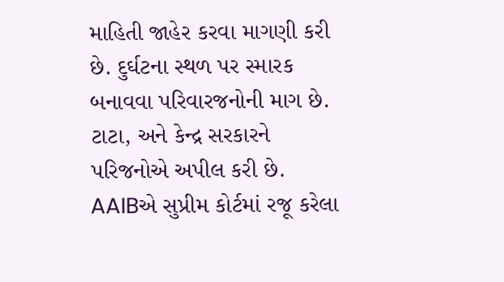માહિતી જાહેર કરવા માગણી કરી છે. દુર્ઘટના સ્થળ પર સ્મારક બનાવવા પરિવારજનોની માગ છે. ટાટા, અને કેન્દ્ર સરકારને પરિજનોએ અપીલ કરી છે. AAIBએ સુપ્રીમ કોર્ટમાં રજૂ કરેલા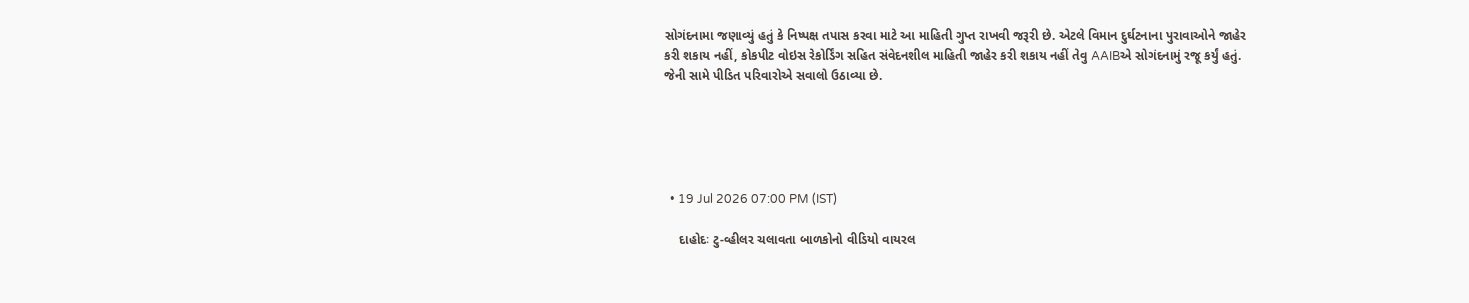સોગંદનામા જણાવ્યું હતું કે નિષ્પક્ષ તપાસ કરવા માટે આ માહિતી ગુપ્ત રાખવી જરૂરી છે. એટલે વિમાન દુર્ઘટનાના પુરાવાઓને જાહેર કરી શકાય નહીં, કોકપીટ વોઇસ રેકોર્ડિંગ સહિત સંવેદનશીલ માહિતી જાહેર કરી શકાય નહીં તેવુ AAIBએ સોગંદનામું રજૂ કર્યું હતું. જેની સામે પીડિત પરિવારોએ સવાલો ઉઠાવ્યા છે.





  • 19 Jul 2026 07:00 PM (IST)

    દાહોદઃ ટુ-વ્હીલર ચલાવતા બાળકોનો વીડિયો વાયરલ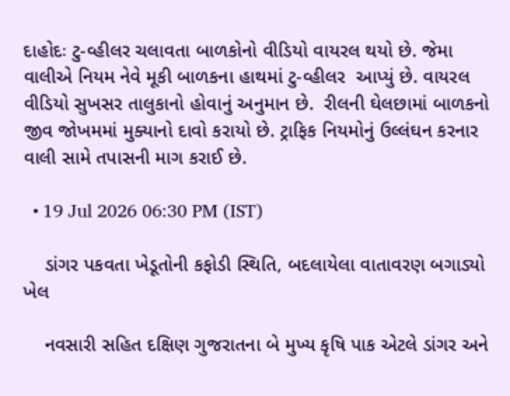દાહોદઃ ટુ-વ્હીલર ચલાવતા બાળકોનો વીડિયો વાયરલ થયો છે. જેમા વાલીએ નિયમ નેવે મૂકી બાળકના હાથમાં ટુ-વ્હીલર  આપ્યું છે. વાયરલ વીડિયો સુખસર તાલુકાનો હોવાનું અનુમાન છે.  રીલની ઘેલછામાં બાળકનો જીવ જોખમમાં મુક્યાનો દાવો કરાયો છે. ટ્રાફિક નિયમોનું ઉલ્લંઘન કરનાર વાલી સામે તપાસની માગ કરાઈ છે.

  • 19 Jul 2026 06:30 PM (IST)

    ડાંગર પકવતા ખેડૂતોની કફોડી સ્થિતિ, બદલાયેલા વાતાવરણ બગાડ્યો ખેલ

    નવસારી સહિત દક્ષિણ ગુજરાતના બે મુખ્ય કૃષિ પાક એટલે ડાંગર અને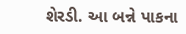શેરડી. આ બન્ને પાકના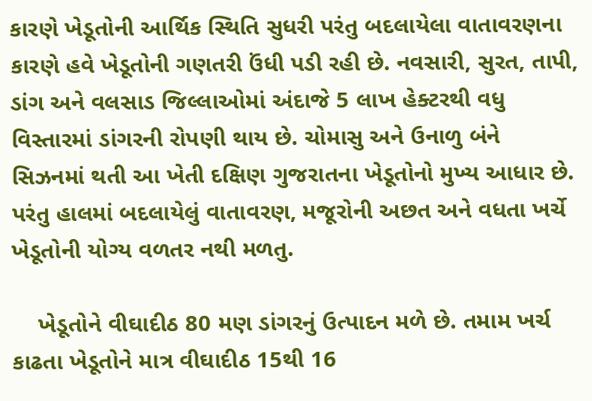કારણે ખેડૂતોની આર્થિક સ્થિતિ સુધરી પરંતુ બદલાયેલા વાતાવરણના કારણે હવે ખેડૂતોની ગણતરી ઉંધી પડી રહી છે. નવસારી, સુરત, તાપી, ડાંગ અને વલસાડ જિલ્લાઓમાં અંદાજે 5 લાખ હેક્ટરથી વધુ વિસ્તારમાં ડાંગરની રોપણી થાય છે. ચોમાસુ અને ઉનાળુ બંને સિઝનમાં થતી આ ખેતી દક્ષિણ ગુજરાતના ખેડૂતોનો મુખ્ય આધાર છે. પરંતુ હાલમાં બદલાયેલું વાતાવરણ, મજૂરોની અછત અને વધતા ખર્ચે ખેડૂતોની યોગ્ય વળતર નથી મળતુ.

    ખેડૂતોને વીઘાદીઠ 80 મણ ડાંગરનું ઉત્પાદન મળે છે. તમામ ખર્ચ કાઢતા ખેડૂતોને માત્ર વીઘાદીઠ 15થી 16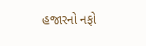હજારનો નફો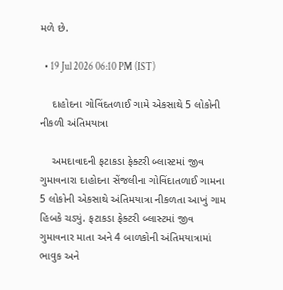મળે છે.

  • 19 Jul 2026 06:10 PM (IST)

    દાહોદના ગોવિંદતળાઈ ગામે એકસાથે 5 લોકોની નીકળી અંતિમયાત્રા

    અમદાવાદની ફટાકડા ફેક્ટરી બ્લાસ્ટમાં જીવ ગુમાવનારા દાહોદના સેંજલીના ગોવિંદાતળાઈ ગામના 5 લોકોની એકસાથે અંતિમયાત્રા નીકળતા આખું ગામ હિબકે ચડ્યું. ફટાકડા ફેક્ટરી બ્લાસ્ટમાં જીવ ગુમાવનાર માતા અને 4 બાળકોની અંતિમયાત્રામાં ભાવુક અને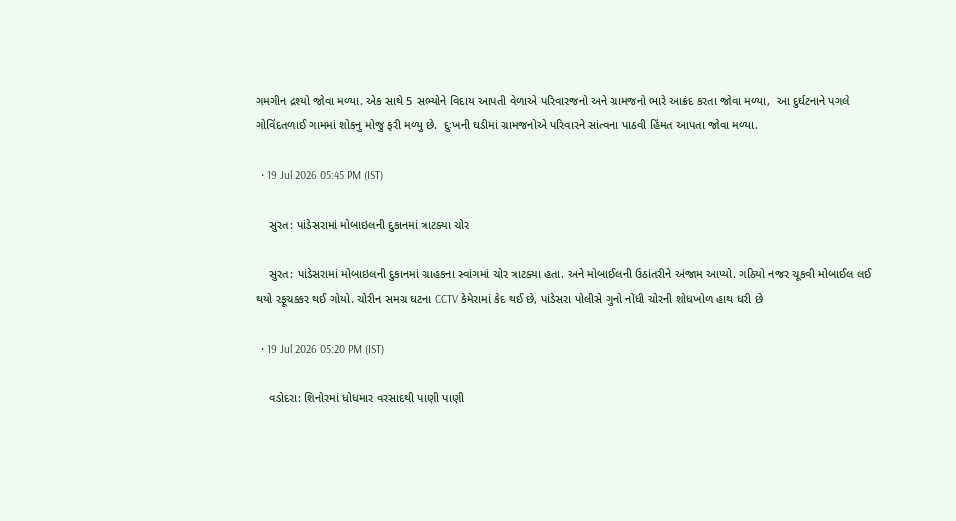ગમગીન દ્રશ્યો જોવા મળ્યા. એક સાથે 5 સભ્યોને વિદાય આપતી વેળાએ પરિવારજનો અને ગ્રામજનો ભારે આક્રંદ કરતા જોવા મળ્યા,  આ દુર્ઘટનાને પગલે ગોવિંદતળાઈ ગામમાં શોકનુ મોજુ ફરી મળ્યુ છે.  દુઃખની ઘડીમાં ગ્રામજનોએ પરિવારને સાંત્વના પાઠવી હિંમત આપતા જોવા મળ્યા.

  • 19 Jul 2026 05:45 PM (IST)

    સુરત: પાંડેસરામાં મોબાઇલની દુકાનમાં ત્રાટક્યા ચોર

    સુરત: પાંડેસરામાં મોબાઇલની દુકાનમાં ગ્રાહકના સ્વાંગમાં ચોર ત્રાટક્યા હતા. અને મોબાઈલની ઉઠાંતરીને અંજામ આપ્યો. ગઠિયો નજર ચૂકવી મોબાઈલ લઈ થયો રફૂચક્કર થઈ ગોયો. ચોરીન સમગ્ર ઘટના CCTV કેમેરામાં કેદ થઈ છે, પાંડેસરા પોલીસે ગુનો નોંધી ચોરની શોધખોળ હાથ ધરી છે

  • 19 Jul 2026 05:20 PM (IST)

    વડોદરા: શિનોરમાં ધોધમાર વરસાદથી પાણી પાણી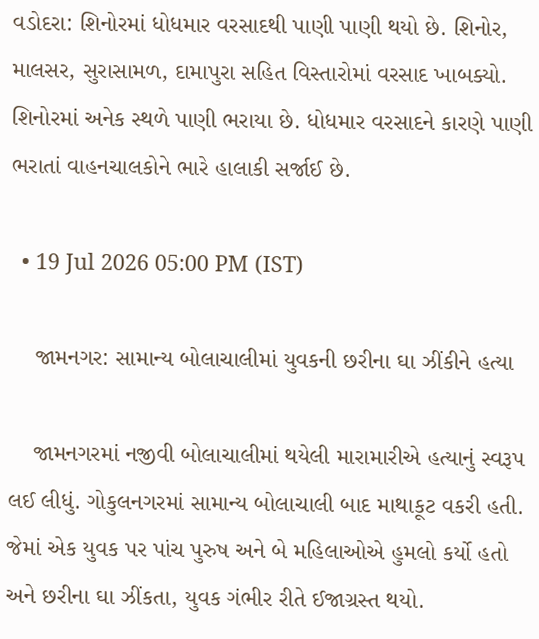વડોદરા: શિનોરમાં ધોધમાર વરસાદથી પાણી પાણી થયો છે. શિનોર, માલસર, સુરાસામળ, દામાપુરા સહિત વિસ્તારોમાં વરસાદ ખાબક્યો. શિનોરમાં અનેક સ્થળે પાણી ભરાયા છે. ધોધમાર વરસાદને કારણે પાણી ભરાતાં વાહનચાલકોને ભારે હાલાકી સર્જાઈ છે.

  • 19 Jul 2026 05:00 PM (IST)

    જામનગર: સામાન્ય બોલાચાલીમાં યુવકની છરીના ઘા ઝીંકીને હત્યા

    જામનગરમાં નજીવી બોલાચાલીમાં થયેલી મારામારીએ હત્યાનું સ્વરૂપ લઈ લીધું. ગોકુલનગરમાં સામાન્ય બોલાચાલી બાદ માથાકૂટ વકરી હતી. જેમાં એક યુવક પર પાંચ પુરુષ અને બે મહિલાઓએ હુમલો કર્યો હતો અને છરીના ઘા ઝીંકતા, યુવક ગંભીર રીતે ઈજાગ્રસ્ત થયો.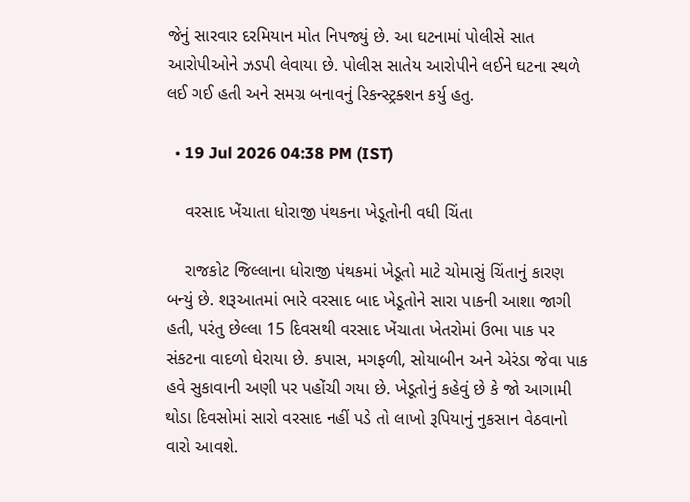જેનું સારવાર દરમિયાન મોત નિપજ્યું છે. આ ઘટનામાં પોલીસે સાત આરોપીઓને ઝડપી લેવાયા છે. પોલીસ સાતેય આરોપીને લઈને ઘટના સ્થળે લઈ ગઈ હતી અને સમગ્ર બનાવનું રિકન્સ્ટ્રક્શન કર્યુ હતુ.

  • 19 Jul 2026 04:38 PM (IST)

    વરસાદ ખેંચાતા ધોરાજી પંથકના ખેડૂતોની વધી ચિંતા

    રાજકોટ જિલ્લાના ધોરાજી પંથકમાં ખેડૂતો માટે ચોમાસું ચિંતાનું કારણ બન્યું છે. શરૂઆતમાં ભારે વરસાદ બાદ ખેડૂતોને સારા પાકની આશા જાગી હતી, પરંતુ છેલ્લા 15 દિવસથી વરસાદ ખેંચાતા ખેતરોમાં ઉભા પાક પર સંકટના વાદળો ઘેરાયા છે. કપાસ, મગફળી, સોયાબીન અને એરંડા જેવા પાક હવે સુકાવાની અણી પર પહોંચી ગયા છે. ખેડૂતોનું કહેવું છે કે જો આગામી થોડા દિવસોમાં સારો વરસાદ નહીં પડે તો લાખો રૂપિયાનું નુકસાન વેઠવાનો વારો આવશે.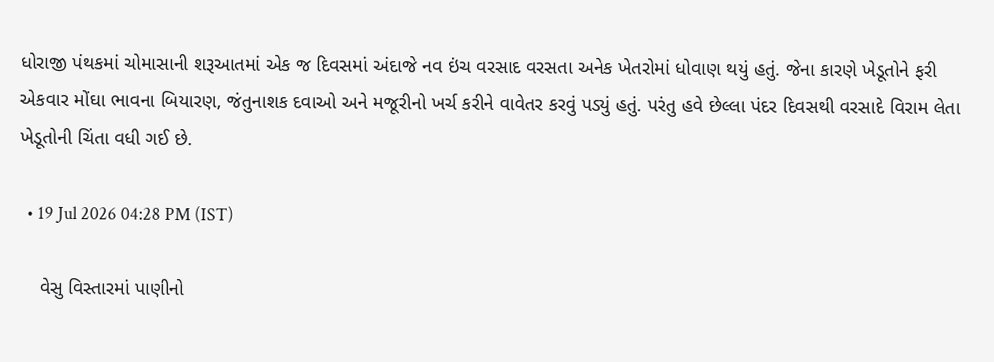ધોરાજી પંથકમાં ચોમાસાની શરૂઆતમાં એક જ દિવસમાં અંદાજે નવ ઇંચ વરસાદ વરસતા અનેક ખેતરોમાં ધોવાણ થયું હતું. જેના કારણે ખેડૂતોને ફરી એકવાર મોંઘા ભાવના બિયારણ, જંતુનાશક દવાઓ અને મજૂરીનો ખર્ચ કરીને વાવેતર કરવું પડ્યું હતું. પરંતુ હવે છેલ્લા પંદર દિવસથી વરસાદે વિરામ લેતા ખેડૂતોની ચિંતા વધી ગઈ છે.

  • 19 Jul 2026 04:28 PM (IST)

    વેસુ વિસ્તારમાં પાણીનો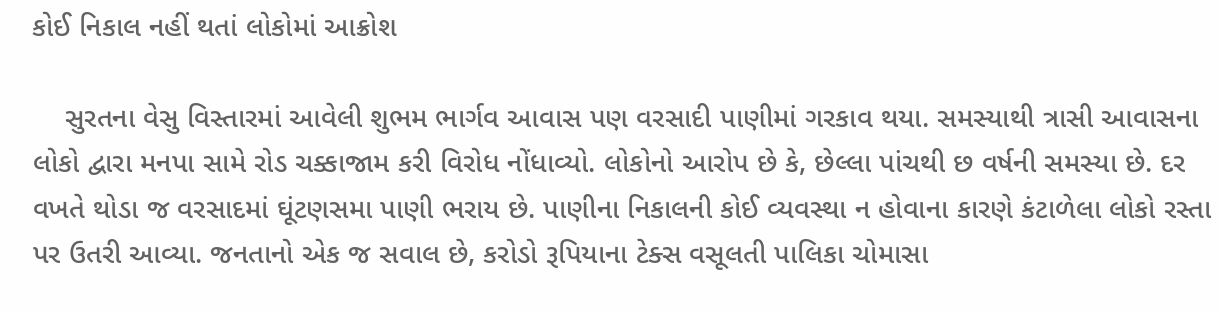કોઈ નિકાલ નહીં થતાં લોકોમાં આક્રોશ

    સુરતના વેસુ વિસ્તારમાં આવેલી શુભમ ભાર્ગવ આવાસ પણ વરસાદી પાણીમાં ગરકાવ થયા. સમસ્યાથી ત્રાસી આવાસના લોકો દ્વારા મનપા સામે રોડ ચક્કાજામ કરી વિરોધ નોંધાવ્યો. લોકોનો આરોપ છે કે, છેલ્લા પાંચથી છ વર્ષની સમસ્યા છે. દર વખતે થોડા જ વરસાદમાં ઘૂંટણસમા પાણી ભરાય છે. પાણીના નિકાલની કોઈ વ્યવસ્થા ન હોવાના કારણે કંટાળેલા લોકો રસ્તા પર ઉતરી આવ્યા. જનતાનો એક જ સવાલ છે, કરોડો રૂપિયાના ટેક્સ વસૂલતી પાલિકા ચોમાસા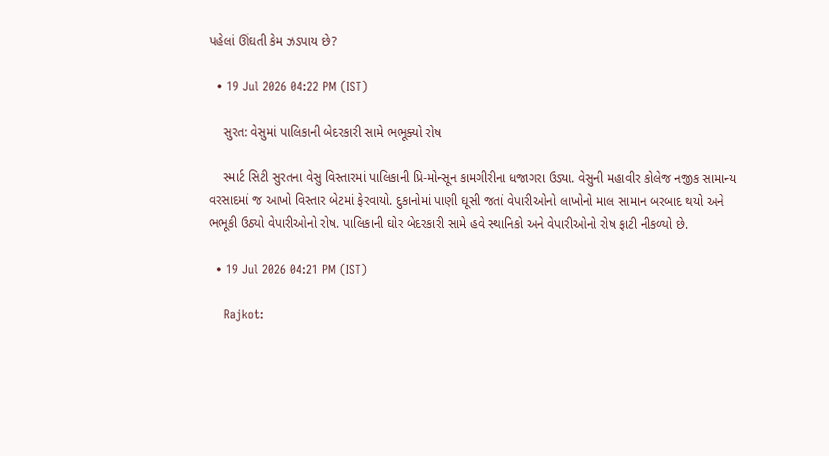પહેલાં ઊંઘતી કેમ ઝડપાય છે?

  • 19 Jul 2026 04:22 PM (IST)

    સુરત: વેસુમાં પાલિકાની બેદરકારી સામે ભભૂક્યો રોષ

    સ્માર્ટ સિટી સુરતના વેસુ વિસ્તારમાં પાલિકાની પ્રિ-મોન્સૂન કામગીરીના ધજાગરા ઉડ્યા. વેસુની મહાવીર કોલેજ નજીક સામાન્ય વરસાદમાં જ આખો વિસ્તાર બેટમાં ફેરવાયો. દુકાનોમાં પાણી ઘૂસી જતાં વેપારીઓનો લાખોનો માલ સામાન બરબાદ થયો અને ભભૂકી ઉઠ્યો વેપારીઓનો રોષ. પાલિકાની ઘોર બેદરકારી સામે હવે સ્થાનિકો અને વેપારીઓનો રોષ ફાટી નીકળ્યો છે.

  • 19 Jul 2026 04:21 PM (IST)

    Rajkot: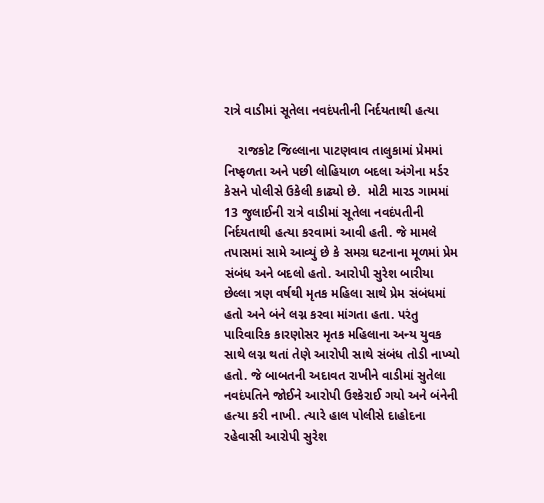રાત્રે વાડીમાં સૂતેલા નવદંપતીની નિર્દયતાથી હત્યા

    રાજકોટ જિલ્લાના પાટણવાવ તાલુકામાં પ્રેમમાં નિષ્ફળતા અને પછી લોહિયાળ બદલા અંગેના મર્ડર કેસને પોલીસે ઉકેલી કાઢ્યો છે.  મોટી મારડ ગામમાં 13 જુલાઈની રાત્રે વાડીમાં સૂતેલા નવદંપતીની નિર્દયતાથી હત્યા કરવામાં આવી હતી. જે મામલે તપાસમાં સામે આવ્યું છે કે સમગ્ર ઘટનાના મૂળમાં પ્રેમ સંબંધ અને બદલો હતો. આરોપી સુરેશ બારીયા છેલ્લા ત્રણ વર્ષથી મૃતક મહિલા સાથે પ્રેમ સંબંધમાં હતો અને બંને લગ્ન કરવા માંગતા હતા. પરંતુ પારિવારિક કારણોસર મૃતક મહિલાના અન્ય યુવક સાથે લગ્ન થતાં તેણે આરોપી સાથે સંબંધ તોડી નાખ્યો હતો. જે બાબતની અદાવત રાખીને વાડીમાં સુતેલા નવદંપતિને જોઈને આરોપી ઉશ્કેરાઈ ગયો અને બંનેની હત્યા કરી નાખી. ત્યારે હાલ પોલીસે દાહોદના રહેવાસી આરોપી સુરેશ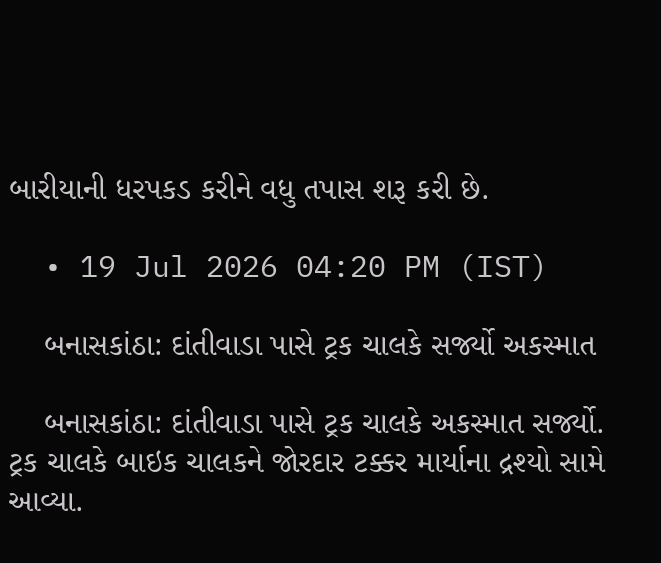બારીયાની ધરપકડ કરીને વધુ તપાસ શરૂ કરી છે.

  • 19 Jul 2026 04:20 PM (IST)

    બનાસકાંઠા: દાંતીવાડા પાસે ટ્રક ચાલકે સર્જ્યો અકસ્માત

    બનાસકાંઠા: દાંતીવાડા પાસે ટ્રક ચાલકે અકસ્માત સર્જ્યો. ટ્રક ચાલકે બાઇક ચાલકને જોરદાર ટક્કર માર્યાના દ્રશ્યો સામે આવ્યા.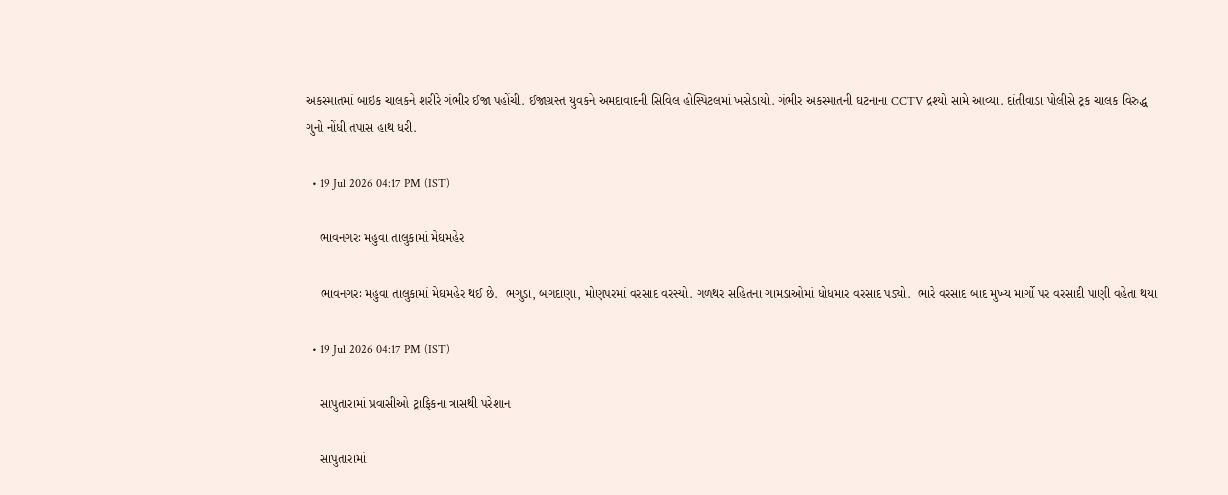અકસ્માતમાં બાઇક ચાલકને શરીરે ગંભીર ઈજા પહોંચી. ઈજાગ્રસ્ત યુવકને અમદાવાદની સિવિલ હોસ્પિટલમાં ખસેડાયો. ગંભીર અકસ્માતની ઘટનાના CCTV દ્રશ્યો સામે આવ્યા. દાંતીવાડા પોલીસે ટ્રક ચાલક વિરુદ્ધ ગુનો નોંધી તપાસ હાથ ધરી.

  • 19 Jul 2026 04:17 PM (IST)

    ભાવનગરઃ મહુવા તાલુકામાં મેઘમહેર

    ભાવનગરઃ મહુવા તાલુકામાં મેઘમહેર થઈ છે.  ભગુડા, બગદાણા, મોણપરમાં વરસાદ વરસ્યો. ગળથર સહિતના ગામડાઓમાં ધોધમાર વરસાદ પડ્યો.  ભારે વરસાદ બાદ મુખ્ય માર્ગો પર વરસાદી પાણી વહેતા થયા

  • 19 Jul 2026 04:17 PM (IST)

    સાપુતારામાં પ્રવાસીઓ ટ્રાફિકના ત્રાસથી પરેશાન

    સાપુતારામાં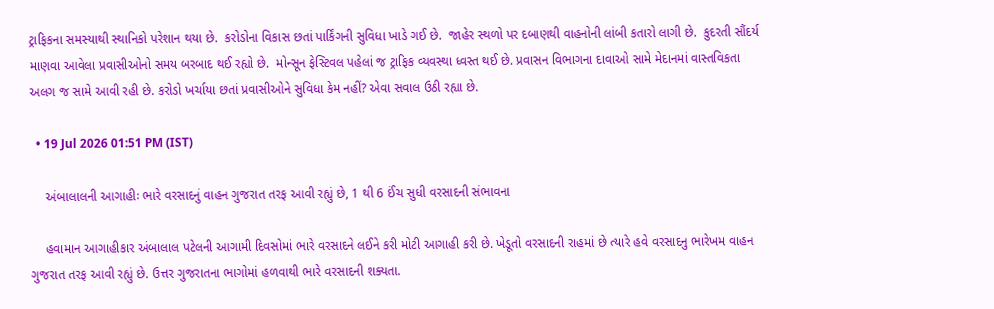ટ્રાફિકના સમસ્યાથી સ્થાનિકો પરેશાન થયા છે.  કરોડોના વિકાસ છતાં પાર્કિંગની સુવિધા ખાડે ગઈ છે.  જાહેર સ્થળો પર દબાણથી વાહનોની લાંબી કતારો લાગી છે.  કુદરતી સૌંદર્ય માણવા આવેલા પ્રવાસીઓનો સમય બરબાદ થઈ રહ્યો છે.  મોન્સૂન ફેસ્ટિવલ પહેલાં જ ટ્રાફિક વ્યવસ્થા ધ્વસ્ત થઈ છે. પ્રવાસન વિભાગના દાવાઓ સામે મેદાનમાં વાસ્તવિકતા અલગ જ સામે આવી રહી છે. કરોડો ખર્ચાયા છતાં પ્રવાસીઓને સુવિધા કેમ નહીં? એવા સવાલ ઉઠી રહ્યા છે.

  • 19 Jul 2026 01:51 PM (IST)

    અંબાલાલની આગાહીઃ ભારે વરસાદનું વાહન ગુજરાત તરફ આવી રહ્યું છે, 1 થી 6 ઈંચ સુધી વરસાદની સંભાવના

    હવામાન આગાહીકાર અંબાલાલ પટેલની આગામી દિવસોમાં ભારે વરસાદને લઈને કરી મોટી આગાહી કરી છે. ખેડૂતો વરસાદની રાહમાં છે ત્યારે હવે વરસાદનુ ભારેખમ વાહન ગુજરાત તરફ આવી રહ્યું છે. ઉત્તર ગુજરાતના ભાગોમાં હળવાથી ભારે વરસાદની શક્યતા.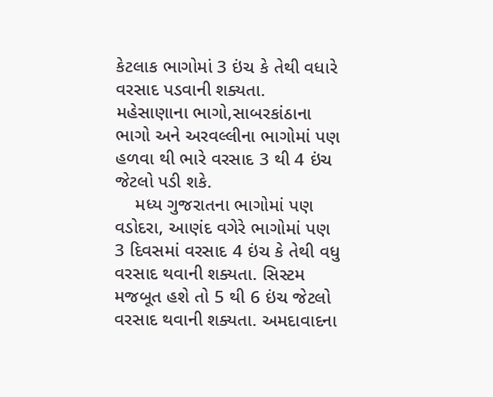કેટલાક ભાગોમાં 3 ઇંચ કે તેથી વધારે વરસાદ પડવાની શક્યતા. મહેસાણાના ભાગો,સાબરકાંઠાના ભાગો અને અરવલ્લીના ભાગોમાં પણ હળવા થી ભારે વરસાદ 3 થી 4 ઇંચ જેટલો પડી શકે.
    મધ્ય ગુજરાતના ભાગોમાં પણ વડોદરા, આણંદ વગેરે ભાગોમાં પણ 3 દિવસમાં વરસાદ 4 ઇંચ કે તેથી વધુ વરસાદ થવાની શક્યતા. સિસ્ટમ મજબૂત હશે તો 5 થી 6 ઇંચ જેટલો વરસાદ થવાની શક્યતા. અમદાવાદના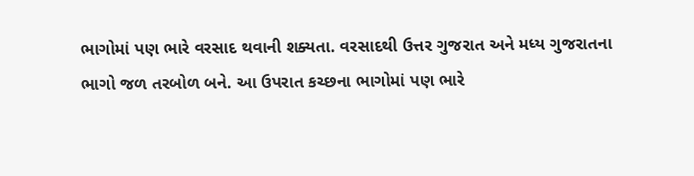ભાગોમાં પણ ભારે વરસાદ થવાની શક્યતા. વરસાદથી ઉત્તર ગુજરાત અને મધ્ય ગુજરાતના ભાગો જળ તરબોળ બને. આ ઉપરાત કચ્છના ભાગોમાં પણ ભારે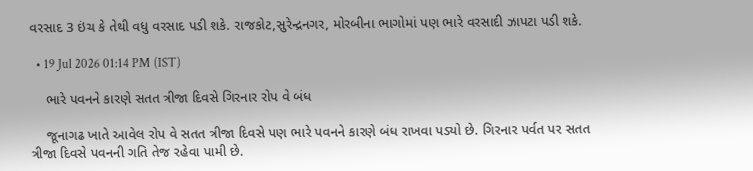વરસાદ 3 ઇંચ કે તેથી વધુ વરસાદ પડી શકે. રાજકોટ,સુરેન્દ્રનગર, મોરબીના ભાગોમાં પણ ભારે વરસાદી ઝાપટા પડી શકે.

  • 19 Jul 2026 01:14 PM (IST)

    ભારે પવનને કારણે સતત ત્રીજા દિવસે ગિરનાર રોપ વે બંધ

    જૂનાગઢ ખાતે આવેલ રોપ વે સતત ત્રીજા દિવસે પણ ભારે પવનને કારણે બંધ રાખવા પડ્યો છે. ગિરનાર પર્વત પર સતત ત્રીજા દિવસે પવનની ગતિ તેજ રહેવા પામી છે.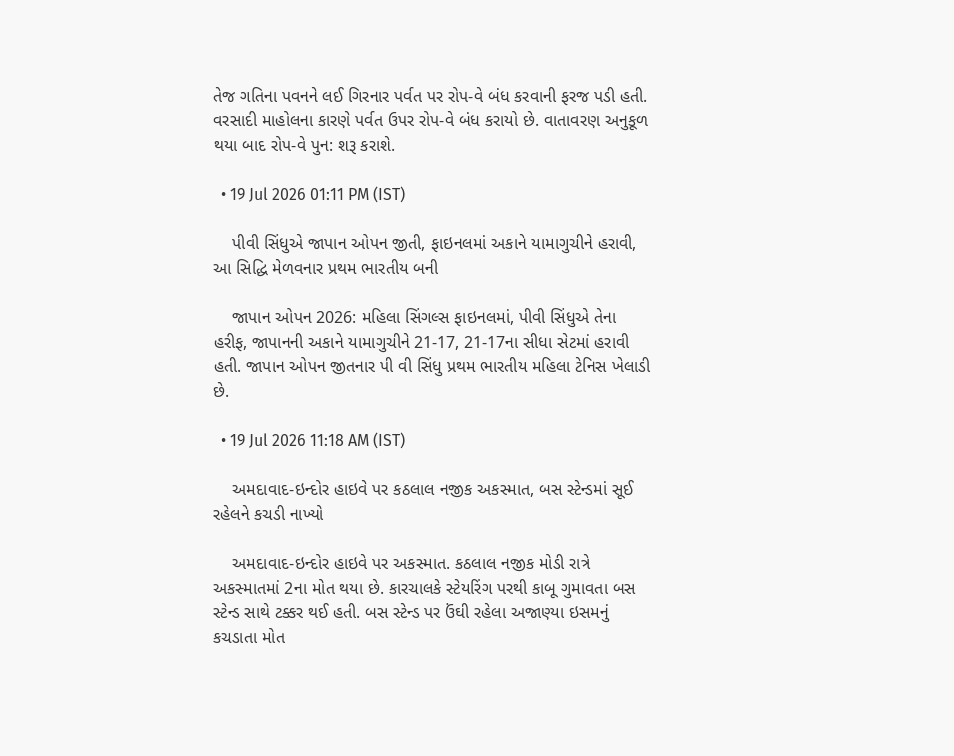તેજ ગતિના પવનને લઈ ગિરનાર પર્વત પર રોપ-વે બંધ કરવાની ફરજ પડી હતી. વરસાદી માહોલના કારણે પર્વત ઉપર રોપ-વે બંધ કરાયો છે. વાતાવરણ અનુકૂળ થયા બાદ રોપ-વે પુન: શરૂ કરાશે.

  • 19 Jul 2026 01:11 PM (IST)

    પીવી સિંધુએ જાપાન ઓપન જીતી, ફાઇનલમાં અકાને યામાગુચીને હરાવી, આ સિદ્ધિ મેળવનાર પ્રથમ ભારતીય બની

    જાપાન ઓપન 2026: મહિલા સિંગલ્સ ફાઇનલમાં, પીવી સિંધુએ તેના હરીફ, જાપાનની અકાને યામાગુચીને 21-17, 21-17ના સીધા સેટમાં હરાવી હતી. જાપાન ઓપન જીતનાર પી વી સિંધુ પ્રથમ ભારતીય મહિલા ટેનિસ ખેલાડી છે.

  • 19 Jul 2026 11:18 AM (IST)

    અમદાવાદ-ઇન્દોર હાઇવે પર કઠલાલ નજીક અકસ્માત, બસ સ્ટેન્ડમાં સૂઈ રહેલને કચડી નાખ્યો

    અમદાવાદ-ઇન્દોર હાઇવે પર અકસ્માત. કઠલાલ નજીક મોડી રાત્રે અકસ્માતમાં 2ના મોત થયા છે. કારચાલકે સ્ટેયરિંગ પરથી કાબૂ ગુમાવતા બસ સ્ટેન્ડ સાથે ટક્કર થઈ હતી. બસ સ્ટેન્ડ પર ઉંઘી રહેલા અજાણ્યા ઇસમનું કચડાતા મોત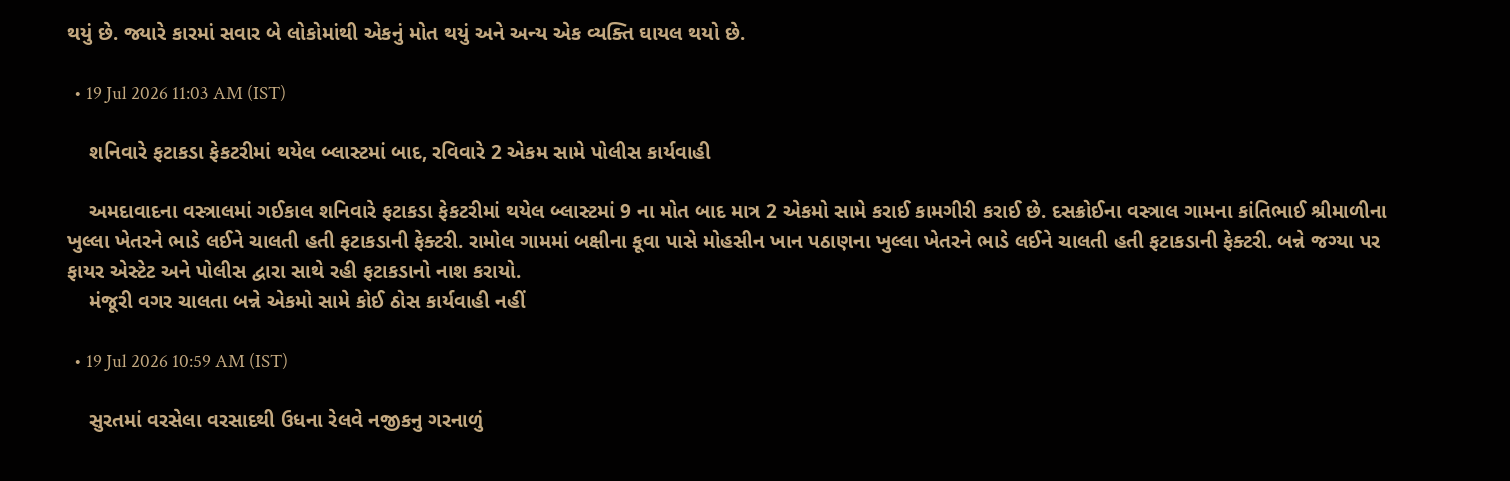થયું છે. જ્યારે કારમાં સવાર બે લોકોમાંથી એકનું મોત થયું અને અન્ય એક વ્યક્તિ ઘાયલ થયો છે.

  • 19 Jul 2026 11:03 AM (IST)

    શનિવારે ફટાકડા ફેકટરીમાં થયેલ બ્લાસ્ટમાં બાદ, રવિવારે 2 એકમ સામે પોલીસ કાર્યવાહી

    અમદાવાદના વસ્ત્રાલમાં ગઈકાલ શનિવારે ફટાકડા ફેકટરીમાં થયેલ બ્લાસ્ટમાં 9 ના મોત બાદ માત્ર 2 એકમો સામે કરાઈ કામગીરી કરાઈ છે. દસક્રોઈના વસ્ત્રાલ ગામના કાંતિભાઈ શ્રીમાળીના ખુલ્લા ખેતરને ભાડે લઈને ચાલતી હતી ફટાકડાની ફેક્ટરી. રામોલ ગામમાં બક્ષીના કૂવા પાસે મોહસીન ખાન પઠાણના ખુલ્લા ખેતરને ભાડે લઈને ચાલતી હતી ફટાકડાની ફેક્ટરી. બન્ને જગ્યા પર ફાયર એસ્ટેટ અને પોલીસ દ્વારા સાથે રહી ફટાકડાનો નાશ કરાયો.
    મંજૂરી વગર ચાલતા બન્ને એકમો સામે કોઈ ઠોસ કાર્યવાહી નહીં

  • 19 Jul 2026 10:59 AM (IST)

    સુરતમાં વરસેલા વરસાદથી ઉધના રેલવે નજીકનુ ગરનાળું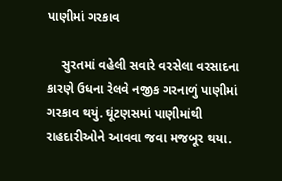પાણીમાં ગરકાવ

    સુરતમાં વહેલી સવારે વરસેલા વરસાદના કારણે ઉધના રેલવે નજીક ગરનાળું પાણીમાં ગરકાવ થયું. ઘૂંટણસમાં પાણીમાંથી રાહદારીઓને આવવા જવા મજબૂર થયા.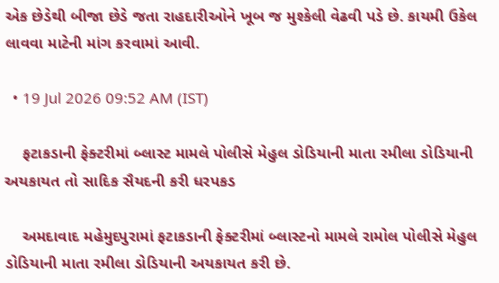એક છેડેથી બીજા છેડે જતા રાહદારીઓને ખૂબ જ મુશ્કેલી વેઢવી પડે છે. કાયમી ઉકેલ લાવવા માટેની માંગ કરવામાં આવી.

  • 19 Jul 2026 09:52 AM (IST)

    ફટાકડાની ફેક્ટરીમાં બ્લાસ્ટ મામલે પોલીસે મેહુલ ડોડિયાની માતા રમીલા ડોડિયાની અયકાયત તો સાદિક સૈયદની કરી ધરપકડ

    અમદાવાદ મહેમુદપુરામાં ફટાકડાની ફેક્ટરીમાં બ્લાસ્ટનો મામલે રામોલ પોલીસે મેહુલ ડોડિયાની માતા રમીલા ડોડિયાની અયકાયત કરી છે.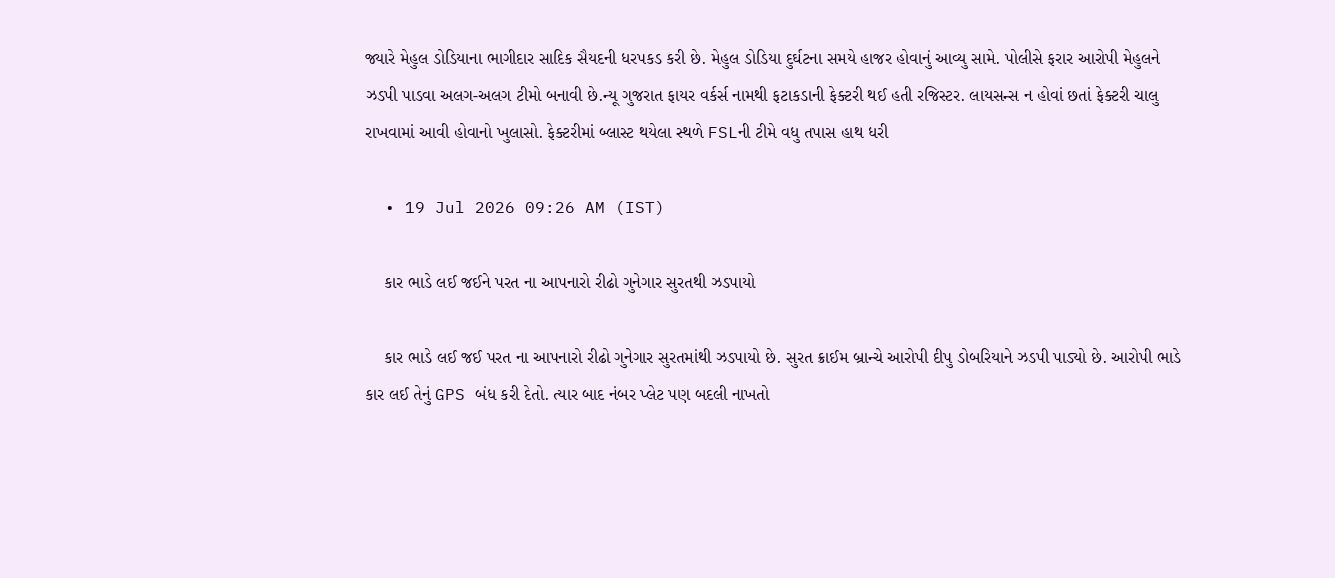જ્યારે મેહુલ ડોડિયાના ભાગીદાર સાદિક સૈયદની ધરપકડ કરી છે. મેહુલ ડોડિયા દુર્ઘટના સમયે હાજર હોવાનું આવ્યુ સામે. પોલીસે ફરાર આરોપી મેહુલને ઝડપી પાડવા અલગ-અલગ ટીમો બનાવી છે.ન્યૂ ગુજરાત ફાયર વર્કર્સ નામથી ફટાકડાની ફેક્ટરી થઈ હતી રજિસ્ટર. લાયસન્સ ન હોવાં છતાં ફેક્ટરી ચાલુ રાખવામાં આવી હોવાનો ખુલાસો. ફેક્ટરીમાં બ્લાસ્ટ થયેલા સ્થળે FSLની ટીમે વધુ તપાસ હાથ ધરી

  • 19 Jul 2026 09:26 AM (IST)

    કાર ભાડે લઈ જઈને પરત ના આપનારો રીઢો ગુનેગાર સુરતથી ઝડપાયો

    કાર ભાડે લઈ જઈ પરત ના આપનારો રીઢો ગુનેગાર સુરતમાંથી ઝડપાયો છે. સુરત ક્રાઈમ બ્રાન્ચે આરોપી દીપુ ડોબરિયાને ઝડપી પાડ્યો છે. આરોપી ભાડે કાર લઈ તેનું GPS બંધ કરી દેતો. ત્યાર બાદ નંબર પ્લેટ પણ બદલી નાખતો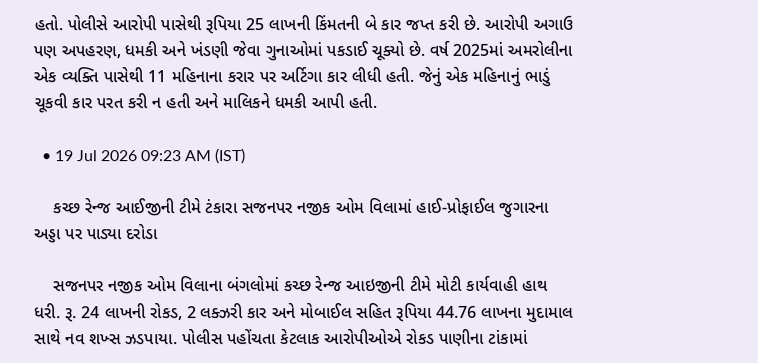હતો. પોલીસે આરોપી પાસેથી રૂપિયા 25 લાખની કિંમતની બે કાર જપ્ત કરી છે. આરોપી અગાઉ પણ અપહરણ, ધમકી અને ખંડણી જેવા ગુનાઓમાં પકડાઈ ચૂક્યો છે. વર્ષ 2025માં અમરોલીના એક વ્યક્તિ પાસેથી 11 મહિનાના કરાર પર અર્ટિગા કાર લીધી હતી. જેનું એક મહિનાનું ભાડું ચૂકવી કાર પરત કરી ન હતી અને માલિકને ધમકી આપી હતી.

  • 19 Jul 2026 09:23 AM (IST)

    કચ્છ રેન્જ આઈજીની ટીમે ટંકારા સજનપર નજીક ઓમ વિલામાં હાઈ-પ્રોફાઈલ જુગારના અડ્ડા પર પાડ્યા દરોડા

    સજનપર નજીક ઓમ વિલાના બંગલોમાં કચ્છ રેન્જ આઇજીની ટીમે મોટી કાર્યવાહી હાથ ધરી. રૂ. 24 લાખની રોકડ, 2 લક્ઝરી કાર અને મોબાઈલ સહિત રૂપિયા 44.76 લાખના મુદામાલ સાથે નવ શખ્સ ઝડપાયા. પોલીસ પહોંચતા કેટલાક આરોપીઓએ રોકડ પાણીના ટાંકામાં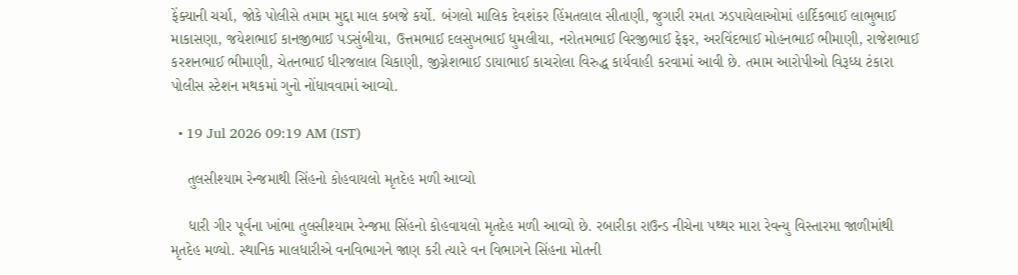ફેંક્યાની ચર્ચા, જોકે પોલીસે તમામ મુદ્દા માલ કબજે કર્યો. બંગલો માલિક દેવશંકર હિંમતલાલ સીતાણી, જુગારી રમતા ઝડપાયેલાઓમાં હાર્દિકભાઈ લાભુભાઈ માકાસણા, જયેશભાઈ કાનજીભાઈ પડસુંબીયા, ઉત્તમભાઈ દલસુખભાઈ ધુમલીયા, નરોતમભાઈ વિરજીભાઈ ફેફર, અરવિંદભાઈ મોહનભાઈ ભીમાણી, રાજેશભાઈ કરશનભાઈ ભીમાણી, ચેતનભાઈ ધીરજલાલ ચિકાણી, જીગ્નેશભાઈ ડાયાભાઈ કાચરોલા વિરુદ્ધ કાર્યવાહી કરવામાં આવી છે. તમામ આરોપીઓ વિરૂધ્ધ ટંકારા પોલીસ સ્ટેશન મથકમાં ગુનો નોંધાવવામાં આવ્યો.

  • 19 Jul 2026 09:19 AM (IST)

    તુલસીશ્યામ રેન્જમાથી સિંહનો કોહવાયલો મૃતદેહ મળી આવ્યો

    ધારી ગીર પૂર્વના ખાંભા તુલસીશ્યામ રેન્જમા સિંહનો કોહવાયલો મૃતદેહ મળી આવ્યો છે. રબારીકા રાઉન્ડ નીચેના પથ્થર મારા રેવન્યુ વિસ્તારમા જાળીમાંથી મૃતદેહ મળ્યો. સ્થાનિક માલધારીએ વનવિભાગને જાણ કરી ત્યારે વન વિભાગને સિંહના મોતની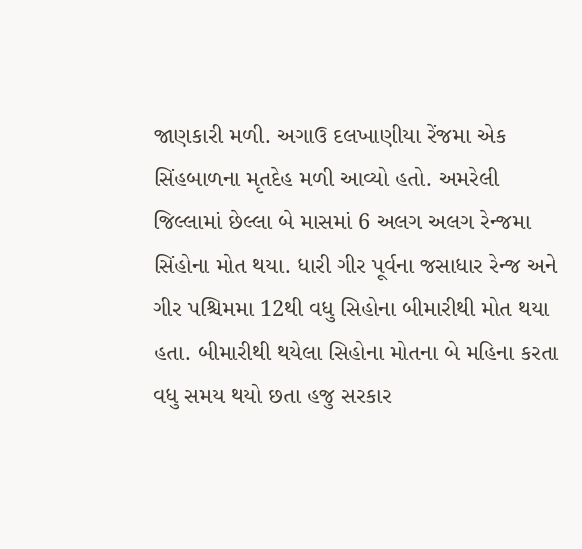જાણકારી મળી. અગાઉ દલખાણીયા રેંજમા એક સિંહબાળના મૃતદેહ મળી આવ્યો હતો. અમરેલી જિલ્લામાં છેલ્લા બે માસમાં 6 અલગ અલગ રેન્જમા સિંહોના મોત થયા. ધારી ગીર પૂર્વના જસાધાર રેન્જ અને ગીર પશ્ચિમમા 12થી વધુ સિહોના બીમારીથી મોત થયા હતા. બીમારીથી થયેલા સિહોના મોતના બે મહિના કરતા વધુ સમય થયો છતા હજુ સરકાર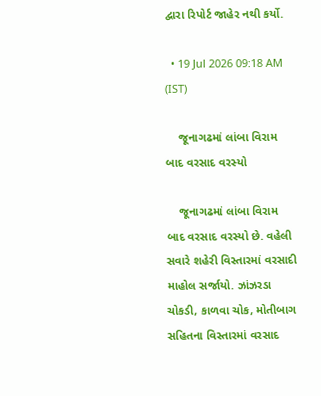દ્વારા રિપોર્ટ જાહેર નથી કર્યો.

  • 19 Jul 2026 09:18 AM (IST)

    જૂનાગઢમાં લાંબા વિરામ બાદ વરસાદ વરસ્યો

    જૂનાગઢમાં લાંબા વિરામ બાદ વરસાદ વરસ્યો છે. વહેલી સવારે શહેરી વિસ્તારમાં વરસાદી માહોલ સર્જાયો. ઝાંઝરડા ચોકડી, કાળવા ચોક, મોતીબાગ સહિતના વિસ્તારમાં વરસાદ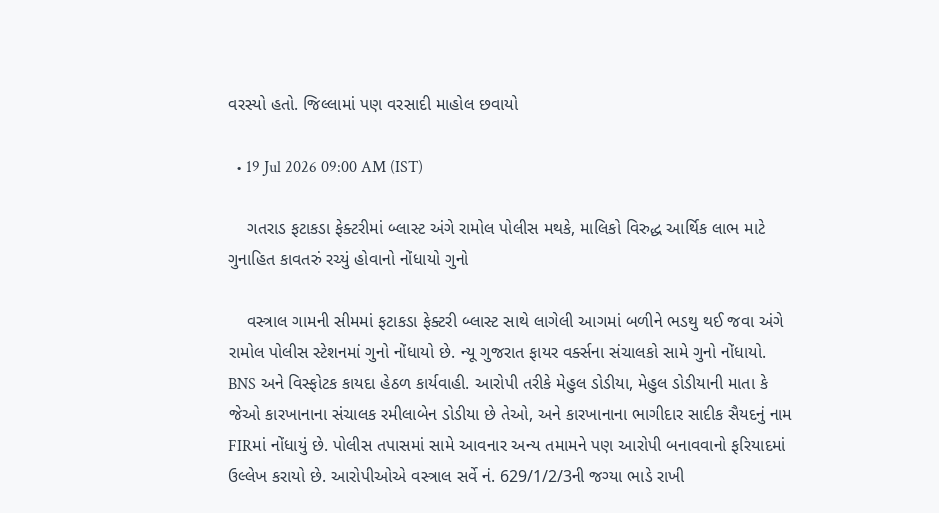વરસ્યો હતો. જિલ્લામાં પણ વરસાદી માહોલ છવાયો

  • 19 Jul 2026 09:00 AM (IST)

    ગતરાડ ફટાકડા ફેક્ટરીમાં બ્લાસ્ટ અંગે રામોલ પોલીસ મથકે, માલિકો વિરુદ્ધ આર્થિક લાભ માટે ગુનાહિત કાવતરું રચ્યું હોવાનો નોંધાયો ગુનો

    વસ્ત્રાલ ગામની સીમમાં ફટાકડા ફેક્ટરી બ્લાસ્ટ સાથે લાગેલી આગમાં બળીને ભડથુ થઈ જવા અંગે રામોલ પોલીસ સ્ટેશનમાં ગુનો નોંધાયો છે. ન્યૂ ગુજરાત ફાયર વર્ક્સના સંચાલકો સામે ગુનો નોંધાયો. BNS અને વિસ્ફોટક કાયદા હેઠળ કાર્યવાહી. આરોપી તરીકે મેહુલ ડોડીયા, મેહુલ ડોડીયાની માતા કે જેઓ કારખાનાના સંચાલક રમીલાબેન ડોડીયા છે તેઓ, અને કારખાનાના ભાગીદાર સાદીક સૈયદનું નામ FIRમાં નોંધાયું છે. પોલીસ તપાસમાં સામે આવનાર અન્ય તમામને પણ આરોપી બનાવવાનો ફરિયાદમાં ઉલ્લેખ કરાયો છે. આરોપીઓએ વસ્ત્રાલ સર્વે નં. 629/1/2/3ની જગ્યા ભાડે રાખી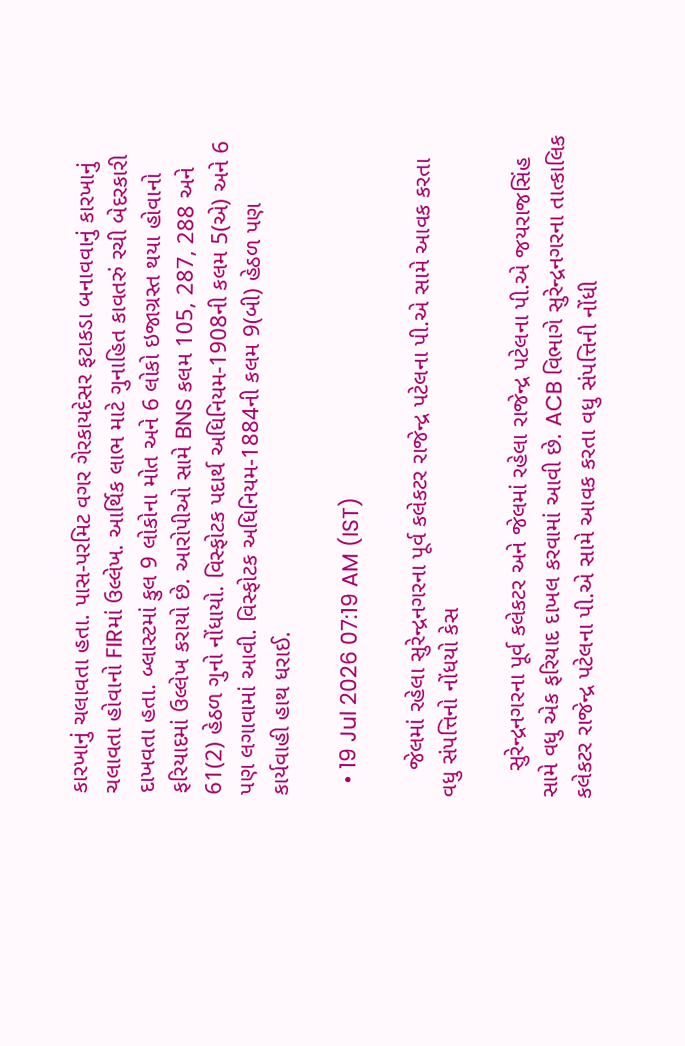કારખાનું ચલાવતા હતા. પાસ-પરમિટ વગર ગેરકાયદેસર ફટાકડા બનાવવાનું કારખાનું ચલાવતા હોવાનો FIRમાં ઉલ્લેખ. આર્થિક લાભ માટે ગુનાહિત કાવતરું રચી બેદરકારી દાખવતા હતા. બ્લાસ્ટમાં કુલ 9 લોકોના મોત અને 6 લોકો ઇજાગ્રસ્ત થયા હોવાનો ફરિયાદમાં ઉલ્લેખ કરાયો છે. આરોપીઓ સામે BNS કલમ 105, 287, 288 અને 61(2) હેઠળ ગુનો નોંધાયો. વિસ્ફોટક પદાર્થ અધિનિયમ-1908ની કલમ 5(એ) અને 6 પણ લગાવામાં આવી. વિસ્ફોટક અધિનિયમ-1884ની કલમ 9(બી) હેઠળ પણ કાર્યવાહી હાથ ધરાઈ.

  • 19 Jul 2026 07:19 AM (IST)

    જેલમાં રહેલા સુરેન્દ્રનગરના પૂર્વ કલેકટર રાજેન્દ્ર પટેલના પી.એ સામે આવક કરતા વધુ સંપત્તિનો નોંધયો કેસ

    સુરેન્દ્રનગરના પૂર્વ કલેકટર અને જેલમાં રહેલા રાજેન્દ્ર પટેલના પી.એ જયરાજસિંહ સામે વધુ એક ફરિયાદ દાખલ કરવામાં આવી છે. ACB વિભાગે સુરેન્દ્રનગરના તાત્કાલિક કલેકટર રાજેન્દ્ર પટેલના પી.એ સામે આવક કરતા વધુ સંપત્તિની નોંધી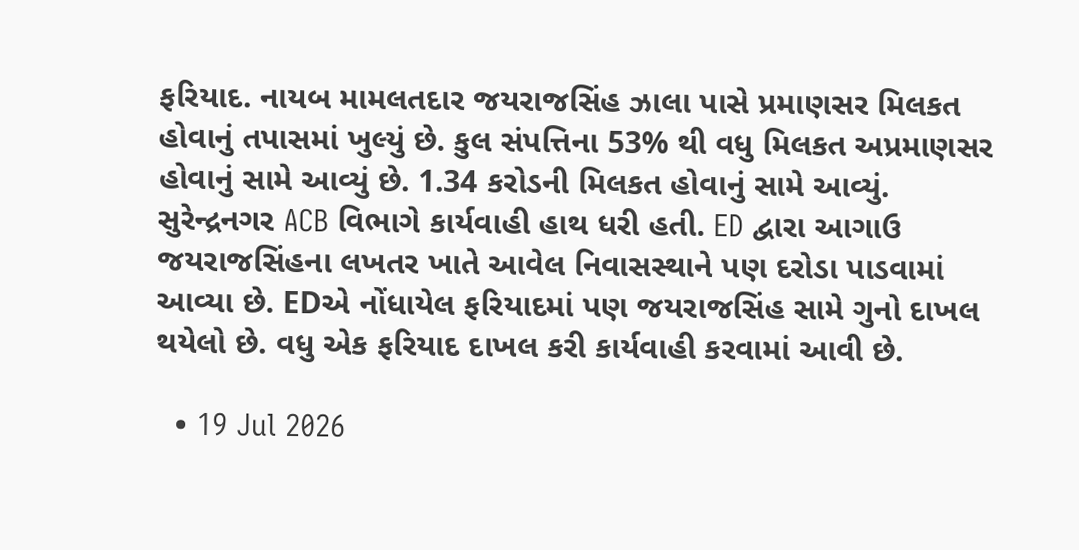ફરિયાદ. નાયબ મામલતદાર જયરાજસિંહ ઝાલા પાસે પ્રમાણસર મિલકત હોવાનું તપાસમાં ખુલ્યું છે. કુલ સંપત્તિના 53% થી વધુ મિલકત અપ્રમાણસર હોવાનું સામે આવ્યું છે. 1.34 કરોડની મિલકત હોવાનું સામે આવ્યું. સુરેન્દ્રનગર ACB વિભાગે કાર્યવાહી હાથ ધરી હતી. ED દ્વારા આગાઉ જયરાજસિંહના લખતર ખાતે આવેલ નિવાસસ્થાને પણ દરોડા પાડવામાં આવ્યા છે. EDએ નોંધાયેલ ફરિયાદમાં પણ જયરાજસિંહ સામે ગુનો દાખલ થયેલો છે. વધુ એક ફરિયાદ દાખલ કરી કાર્યવાહી કરવામાં આવી છે.

  • 19 Jul 2026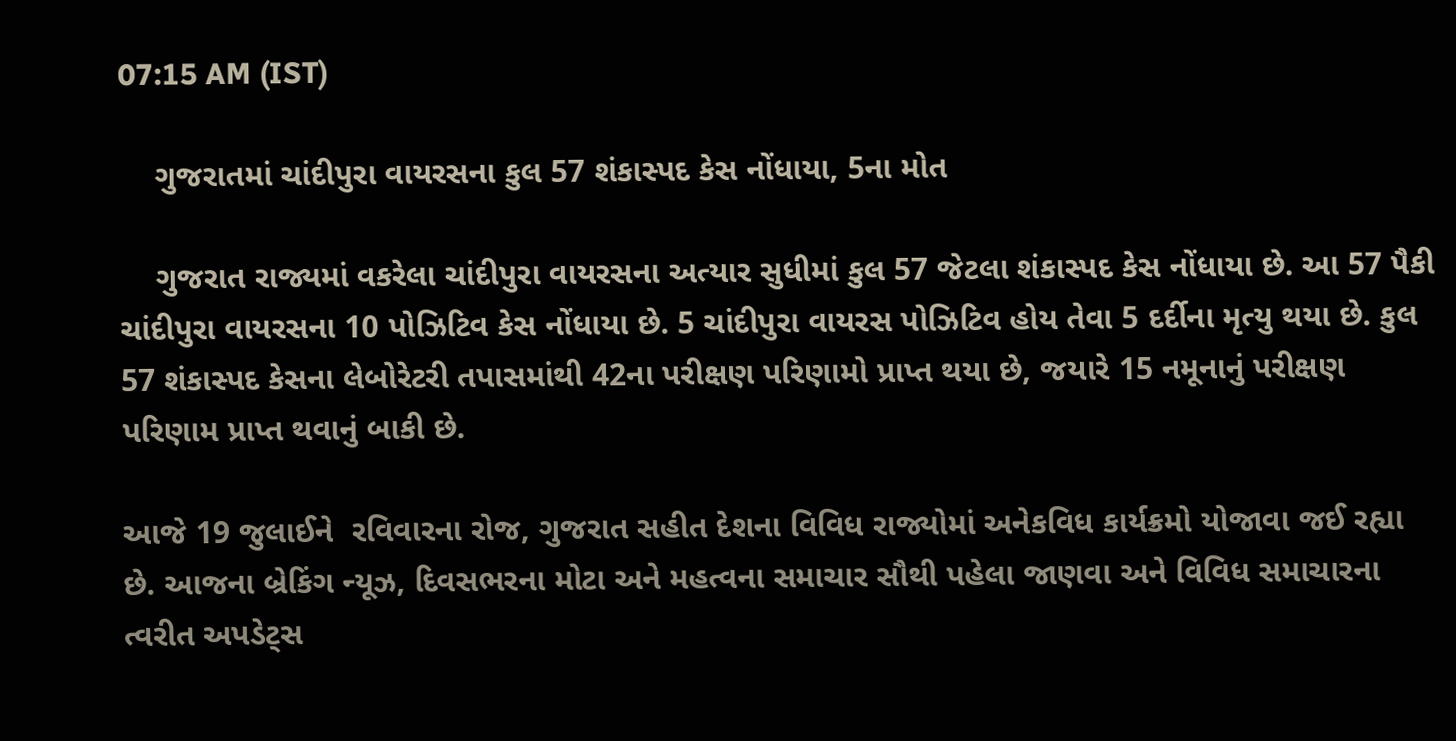07:15 AM (IST)

    ગુજરાતમાં ચાંદીપુરા વાયરસના કુલ 57 શંકાસ્પદ કેસ નોંધાયા, 5ના મોત

    ગુજરાત રાજ્યમાં વકરેલા ચાંદીપુરા વાયરસના અત્યાર સુધીમાં કુલ 57 જેટલા શંકાસ્પદ કેસ નોંધાયા છે. આ 57 પૈકી ચાંદીપુરા વાયરસના 10 પોઝિટિવ કેસ નોંધાયા છે. 5 ચાંદીપુરા વાયરસ પોઝિટિવ હોય તેવા 5 દર્દીના મૃત્યુ થયા છે. કુલ 57 શંકાસ્પદ કેસના લેબોરેટરી તપાસમાંથી 42ના પરીક્ષણ પરિણામો પ્રાપ્ત થયા છે, જયારે 15 નમૂનાનું પરીક્ષણ પરિણામ પ્રાપ્ત થવાનું બાકી છે.

આજે 19 જુલાઈને  રવિવારના રોજ, ગુજરાત સહીત દેશના વિવિધ રાજ્યોમાં અનેકવિધ કાર્યક્રમો યોજાવા જઈ રહ્યા છે. આજના બ્રેકિંગ ન્યૂઝ, દિવસભરના મોટા અને મહત્વના સમાચાર સૌથી પહેલા જાણવા અને વિવિધ સમાચારના ત્વરીત અપડેટ્સ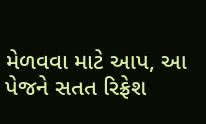મેળવવા માટે આપ, આ પેજને સતત રિફ્રેશ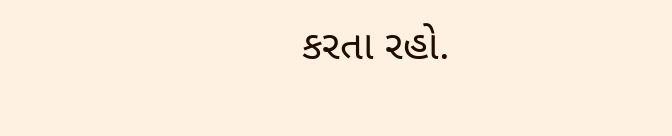કરતા રહો.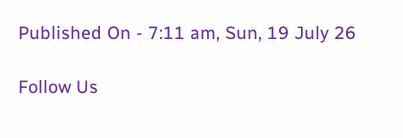Published On - 7:11 am, Sun, 19 July 26

Follow Us